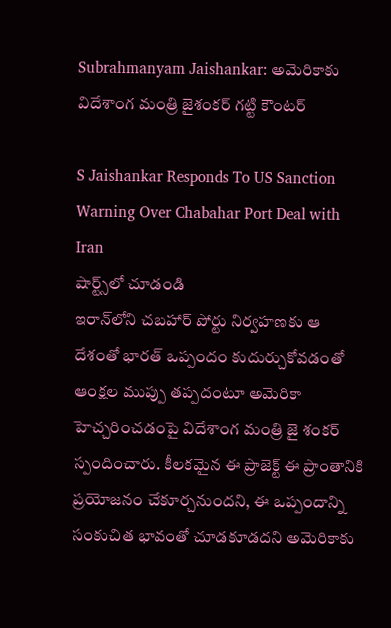Subrahmanyam Jaishankar: అమెరికాకు విదేశాంగ మంత్రి జైశంకర్ గట్టి కౌంటర్

S Jaishankar Responds To US Sanction Warning Over Chabahar Port Deal with Iran
షార్ట్స్‌లో చూడండి
ఇరాన్‌లోని చబహార్ పోర్టు నిర్వహణకు ఆ దేశంతో భారత్ ఒప్పందం కుదుర్చుకోవడంతో ఆంక్షల ముప్పు తప్పదంటూ అమెరికా హెచ్చరించడంపై విదేశాంగ మంత్రి జై శంకర్ స్పందించారు. కీలకమైన ఈ ప్రాజెక్ట్ ఈ ప్రాంతానికి ప్రయోజనం చేకూర్చనుందని, ఈ ఒప్పందాన్ని సంకుచిత భావంతో చూడకూడదని అమెరికాకు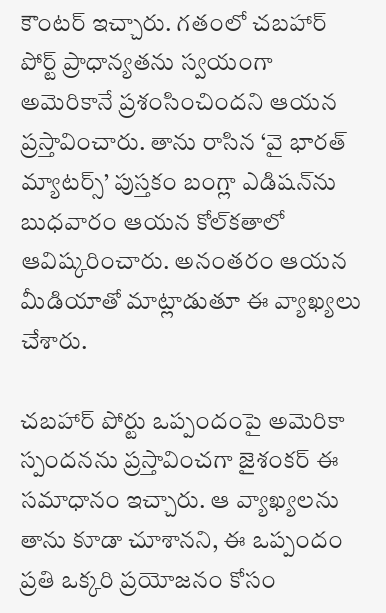కౌంటర్ ఇచ్చారు. గతంలో చబహార్ పోర్ట్ ప్రాధాన్యతను స్వయంగా అమెరికానే ప్రశంసించిందని ఆయన ప్రస్తావించారు. తాను రాసిన ‘వై భారత్ మ్యాటర్స్’ పుస్తకం బంగ్లా ఎడిషన్‌ను బుధవారం ఆయన కోల్‌కతాలో ఆవిష్కరించారు. అనంతరం ఆయన మీడియాతో మాట్లాడుతూ ఈ వ్యాఖ్యలు చేశారు.

చబహార్ పోర్టు ఒప్పందంపై అమెరికా స్పందనను ప్రస్తావించగా జైశంకర్ ఈ సమాధానం ఇచ్చారు. ఆ వ్యాఖ్యలను తాను కూడా చూశానని, ఈ ఒప్పందం ప్రతి ఒక్కరి ప్రయోజనం కోసం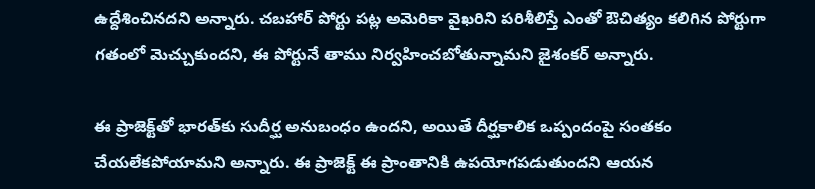ఉద్దేశించినదని అన్నారు. చబహార్‌ పోర్టు పట్ల అమెరికా వైఖరిని పరిశీలిస్తే ఎంతో ఔచిత్యం కలిగిన పోర్టుగా గతంలో మెచ్చుకుందని, ఈ పోర్టునే తాము నిర్వహించబోతున్నామని జైశంకర్ అన్నారు.

ఈ ప్రాజెక్ట్‌తో భారత్‌కు సుదీర్ఘ అనుబంధం ఉందని, అయితే దీర్ఘకాలిక ఒప్పందంపై సంతకం చేయలేకపోయామని అన్నారు. ఈ ప్రాజెక్ట్ ఈ ప్రాంతానికి ఉపయోగపడుతుందని ఆయన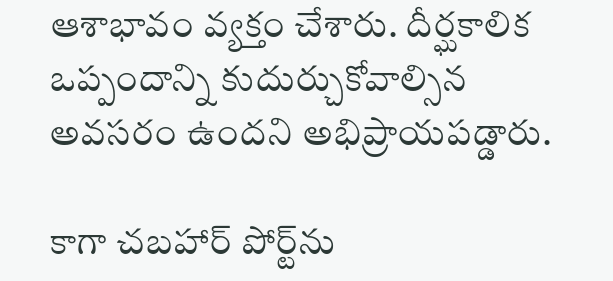ఆశాభావం వ్యక్తం చేశారు. దీర్ఘకాలిక ఒప్పందాన్ని కుదుర్చుకోవాల్సిన అవసరం ఉందని అభిప్రాయపడ్డారు.

కాగా చబహార్ పోర్ట్‌ను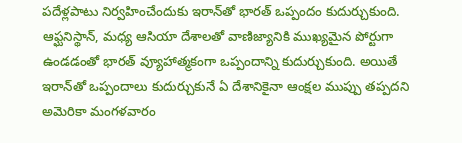పదేళ్లపాటు నిర్వహించేందుకు ఇరాన్‌తో భారత్ ఒప్పందం కుదుర్చుకుంది. ఆఫ్ఘనిస్థాన్, మధ్య ఆసియా దేశాలతో వాణిజ్యానికి ముఖ్యమైన పోర్టుగా ఉండడంతో భారత్ వ్యూహాత్మకంగా ఒప్పందాన్ని కుదుర్చుకుంది. అయితే ఇరాన్‌తో ఒప్పందాలు కుదుర్చుకునే ఏ దేశానికైనా ఆంక్షల ముప్పు తప్పదని అమెరికా మంగళవారం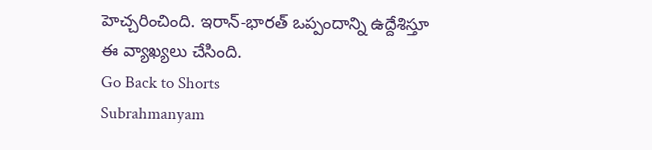హెచ్చరించింది. ఇరాన్‌-భారత్ ఒప్పందాన్ని ఉద్దేశిస్తూ ఈ వ్యాఖ్యలు చేసింది.
Go Back to Shorts
Subrahmanyam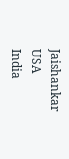Jaishankar
USA
India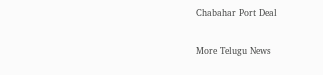Chabahar Port Deal

More Telugu News